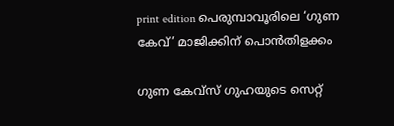print edition പെരുമ്പാവൂരിലെ ‘ഗുണ കേവ്’ മാജിക്കിന് പൊൻതിളക്കം

ഗുണ കേവ്സ് ഗുഹയുടെ സെറ്റ്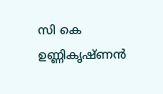സി കെ ഉണ്ണികൃഷ്ണൻ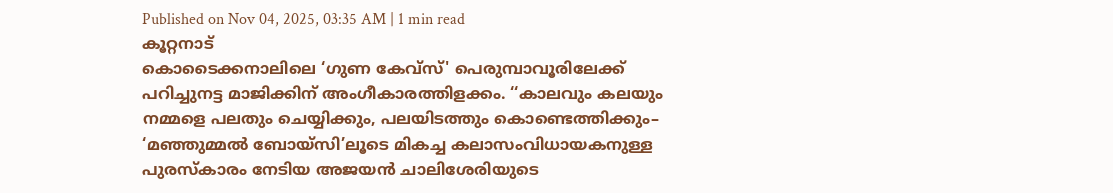Published on Nov 04, 2025, 03:35 AM | 1 min read
കൂറ്റനാട്
കൊടൈക്കനാലിലെ ‘ഗുണ കേവ്സ്' പെരുമ്പാവൂരിലേക്ക് പറിച്ചുനട്ട മാജിക്കിന് അംഗീകാരത്തിളക്കം. ‘‘കാലവും കലയും നമ്മളെ പലതും ചെയ്യിക്കും, പലയിടത്തും കൊണ്ടെത്തിക്കും– ‘മഞ്ഞുമ്മൽ ബോയ്സി’ലൂടെ മികച്ച കലാസംവിധായകനുള്ള പുരസ്കാരം നേടിയ അജയൻ ചാലിശേരിയുടെ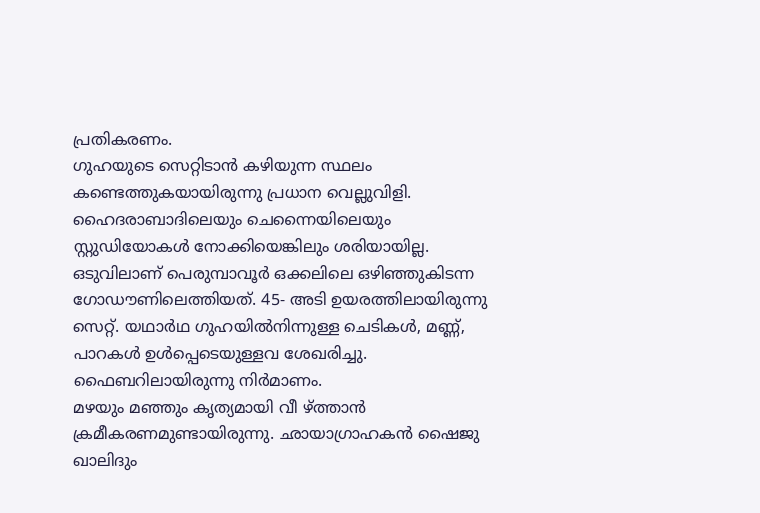പ്രതികരണം.
ഗുഹയുടെ സെറ്റിടാൻ കഴിയുന്ന സ്ഥലം കണ്ടെത്തുകയായിരുന്നു പ്രധാന വെല്ലുവിളി. ഹൈദരാബാദിലെയും ചെന്നൈയിലെയും സ്റ്റുഡിയോകൾ നോക്കിയെങ്കിലും ശരിയായില്ല. ഒടുവിലാണ് പെരുമ്പാവൂർ ഒക്കലിലെ ഒഴിഞ്ഞുകിടന്ന ഗോഡൗണിലെത്തിയത്. 45- അടി ഉയരത്തിലായിരുന്നു സെറ്റ്. യഥാർഥ ഗുഹയിൽനിന്നുള്ള ചെടികൾ, മണ്ണ്, പാറകൾ ഉൾപ്പെടെയുള്ളവ ശേഖരിച്ചു. ഫൈബറിലായിരുന്നു നിർമാണം.
മഴയും മഞ്ഞും കൃത്യമായി വീ ഴ്ത്താൻ ക്രമീകരണമുണ്ടായിരുന്നു. ഛായാഗ്രാഹകൻ ഷൈജു ഖാലിദും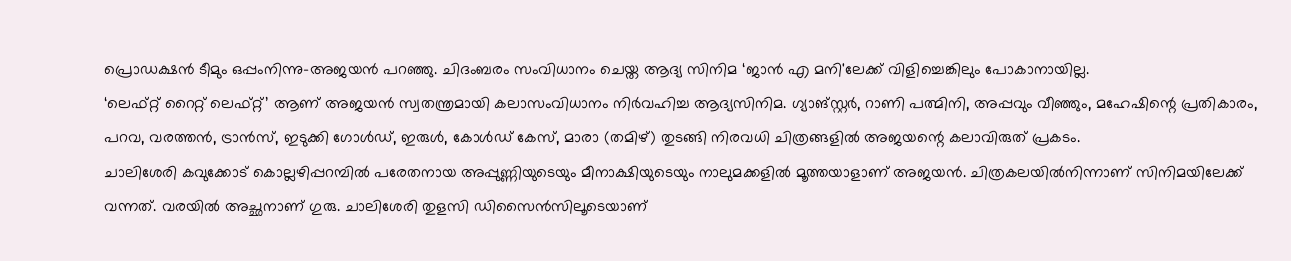പ്രൊഡക്ഷൻ ടീമും ഒപ്പംനിന്നു–അജയൻ പറഞ്ഞു. ചിദംബരം സംവിധാനം ചെയ്ത ആദ്യ സിനിമ ‘ജാൻ എ മനി'ലേക്ക് വിളിച്ചെങ്കിലും പോകാനായില്ല.
‘ലെഫ്റ്റ് റൈറ്റ് ലെഫ്റ്റ്’ ആണ് അജയൻ സ്വതന്ത്രമായി കലാസംവിധാനം നിർവഹിച്ച ആദ്യസിനിമ. ഗ്യാങ്സ്റ്റർ, റാണി പത്മിനി, അപ്പവും വീഞ്ഞും, മഹേഷിന്റെ പ്രതികാരം, പറവ, വരത്തൻ, ട്രാൻസ്, ഇടുക്കി ഗോൾഡ്, ഇരുൾ, കോൾഡ് കേസ്, മാരാ (തമിഴ്) തുടങ്ങി നിരവധി ചിത്രങ്ങളിൽ അജയന്റെ കലാവിരുത് പ്രകടം.
ചാലിശേരി കവുക്കോട് കൊല്ലഴിപ്പറമ്പിൽ പരേതനായ അപ്പുണ്ണിയുടെയും മീനാക്ഷിയുടെയും നാലുമക്കളിൽ മൂത്തയാളാണ് അജയൻ. ചിത്രകലയിൽനിന്നാണ് സിനിമയിലേക്ക് വന്നത്. വരയിൽ അച്ഛനാണ് ഗുരു. ചാലിശേരി തുളസി ഡിസൈൻസിലൂടെയാണ്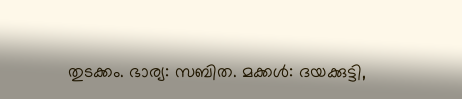തുടക്കം. ഭാര്യ: സബിത. മക്കൾ: ദയക്കുട്ടി,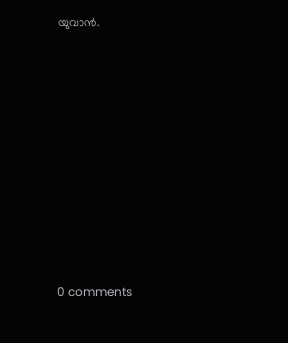യുവാൻ.










0 comments